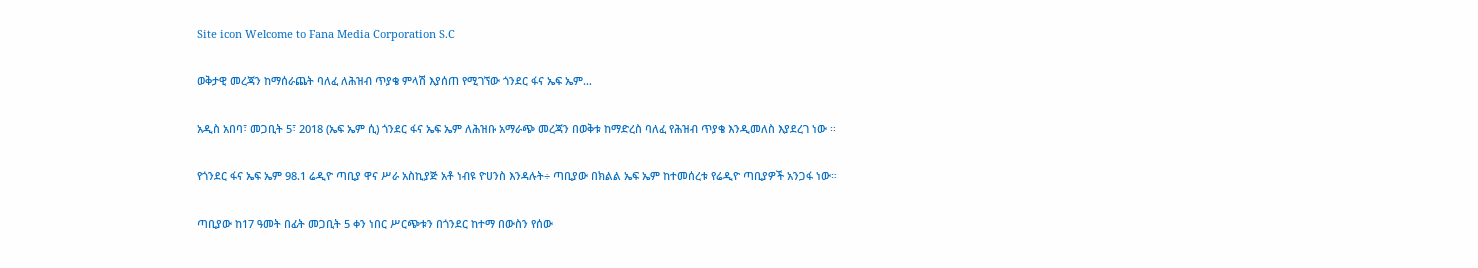Site icon Welcome to Fana Media Corporation S.C

ወቅታዊ መረጃን ከማሰራጨት ባለፈ ለሕዝብ ጥያቄ ምላሽ እያሰጠ የሚገኘው ጎንደር ፋና ኤፍ ኤም…

አዲስ አበባ፣ መጋቢት 5፣ 2018 (ኤፍ ኤም ሲ) ጎንደር ፋና ኤፍ ኤም ለሕዝቡ አማራጭ መረጃን በወቅቱ ከማድረስ ባለፈ የሕዝብ ጥያቄ እንዲመለስ እያደረገ ነው ፡፡

የጎንደር ፋና ኤፍ ኤም 98.1 ሬዲዮ ጣቢያ ዋና ሥራ አስኪያጅ አቶ ነብዩ ዮሀንስ እንዳሉት÷ ጣቢያው በክልል ኤፍ ኤም ከተመሰረቱ የሬዲዮ ጣቢያዎች አንጋፋ ነው።

ጣቢያው ከ17 ዓመት በፊት መጋቢት 5 ቀን ነበር ሥርጭቱን በጎንደር ከተማ በውስን የሰው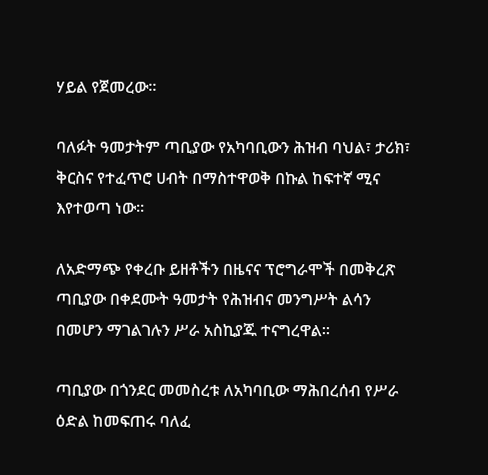ሃይል የጀመረው።

ባለፉት ዓመታትም ጣቢያው የአካባቢውን ሕዝብ ባህል፣ ታሪክ፣ ቅርስና የተፈጥሮ ሀብት በማስተዋወቅ በኩል ከፍተኛ ሚና እየተወጣ ነው።

ለአድማጭ የቀረቡ ይዘቶችን በዜናና ፕሮግራሞች በመቅረጽ ጣቢያው በቀደሙት ዓመታት የሕዝብና መንግሥት ልሳን በመሆን ማገልገሉን ሥራ አስኪያጁ ተናግረዋል።

ጣቢያው በጎንደር መመስረቱ ለአካባቢው ማሕበረሰብ የሥራ ዕድል ከመፍጠሩ ባለፈ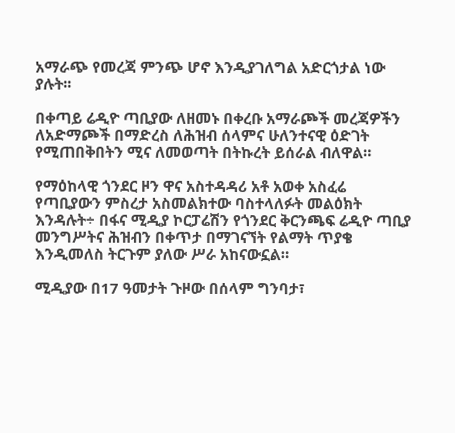አማራጭ የመረጃ ምንጭ ሆኖ እንዲያገለግል አድርጎታል ነው ያሉት፡፡

በቀጣይ ሬዲዮ ጣቢያው ለዘመኑ በቀረቡ አማራጮች መረጃዎችን ለአድማጮች በማድረስ ለሕዝብ ሰላምና ሁለንተናዊ ዕድገት የሚጠበቅበትን ሚና ለመወጣት በትኩረት ይሰራል ብለዋል።

የማዕከላዊ ጎንደር ዞን ዋና አስተዳዳሪ አቶ አወቀ አስፈሬ የጣቢያውን ምስረታ አስመልክተው ባስተላለፉት መልዕክት እንዳሉት÷ በፋና ሚዲያ ኮርፓሬሽን የጎንደር ቅርንጫፍ ሬዲዮ ጣቢያ መንግሥትና ሕዝብን በቀጥታ በማገናኘት የልማት ጥያቄ እንዲመለስ ትርጉም ያለው ሥራ አከናውኗል።

ሚዲያው በ17 ዓመታት ጉዞው በሰላም ግንባታ፣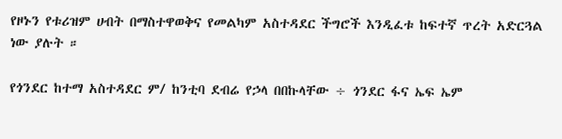የዞኑን የቱሪዝም ሀብት በማስተዋወቅና የመልካም አስተዳደር ችግሮች እንዲፈቱ ከፍተኛ ጥረት አድርጓል ነው ያሉት ።

የጎንደር ከተማ አስተዳደር ም/ ከንቲባ ደብሬ የኃላ በበኩላቸው ÷ ጎንደር ፋና ኤፍ ኤም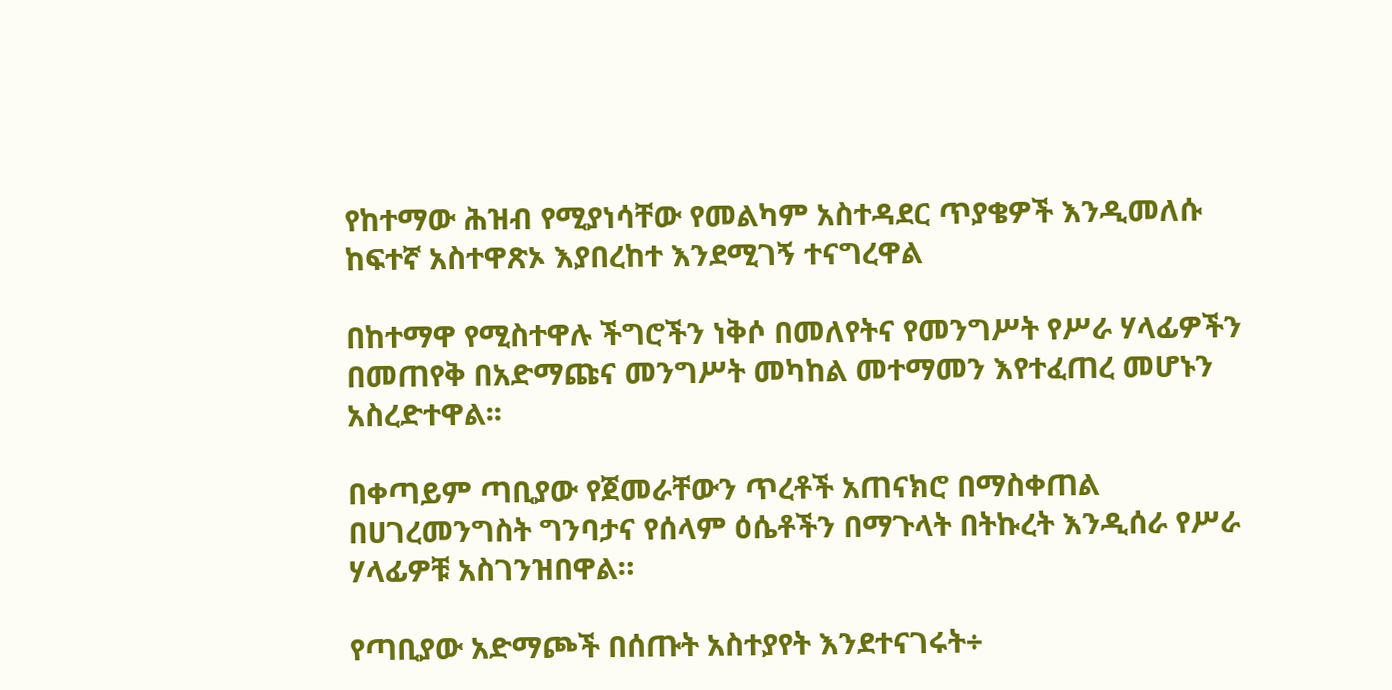የከተማው ሕዝብ የሚያነሳቸው የመልካም አስተዳደር ጥያቄዎች እንዲመለሱ ከፍተኛ አስተዋጽኦ እያበረከተ እንደሚገኝ ተናግረዋል

በከተማዋ የሚስተዋሉ ችግሮችን ነቅሶ በመለየትና የመንግሥት የሥራ ሃላፊዎችን በመጠየቅ በአድማጩና መንግሥት መካከል መተማመን እየተፈጠረ መሆኑን አስረድተዋል፡፡

በቀጣይም ጣቢያው የጀመራቸውን ጥረቶች አጠናክሮ በማስቀጠል በሀገረመንግስት ግንባታና የሰላም ዕሴቶችን በማጉላት በትኩረት እንዲሰራ የሥራ ሃላፊዎቹ አስገንዝበዋል።

የጣቢያው አድማጮች በሰጡት አስተያየት እንደተናገሩት÷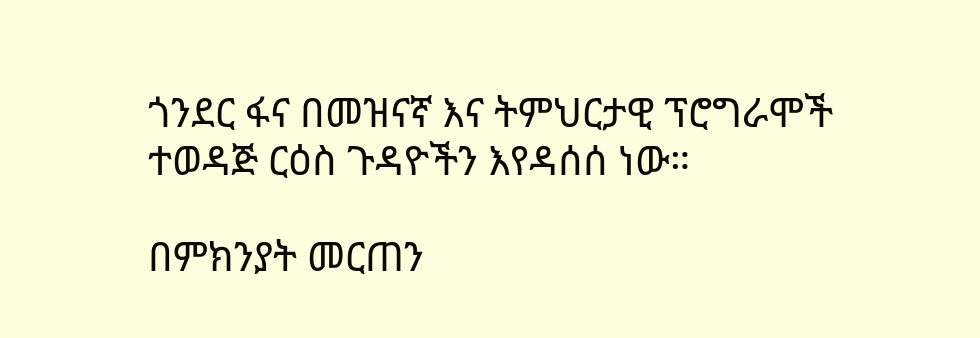ጎንደር ፋና በመዝናኛ እና ትምህርታዊ ፕሮግራሞች ተወዳጅ ርዕስ ጉዳዮችን እየዳሰሰ ነው።

በምክንያት መርጠን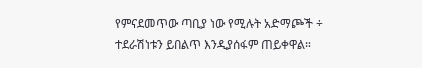የምናደመጥው ጣቢያ ነው የሚሉት አድማጮች ÷ ተደራሽነቱን ይበልጥ እንዲያሰፋም ጠይቀዋል።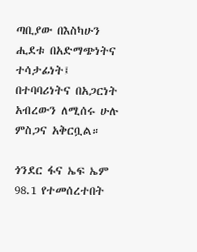ጣቢያው በእስካሁን ሒደቱ በአድማጭነትና ተሳታፊነት፤ በተባባሪነትና በአጋርነት አብረውን ለሚሰሩ ሁሉ ምስጋና አቅርቧል።

ጎንደር ፋና ኤፍ ኤም 98.1 የተመሰረተበት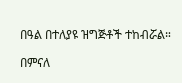በዓል በተለያዩ ዝግጅቶች ተከብሯል።

በምናለ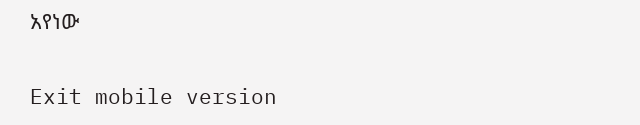አየነው

Exit mobile version